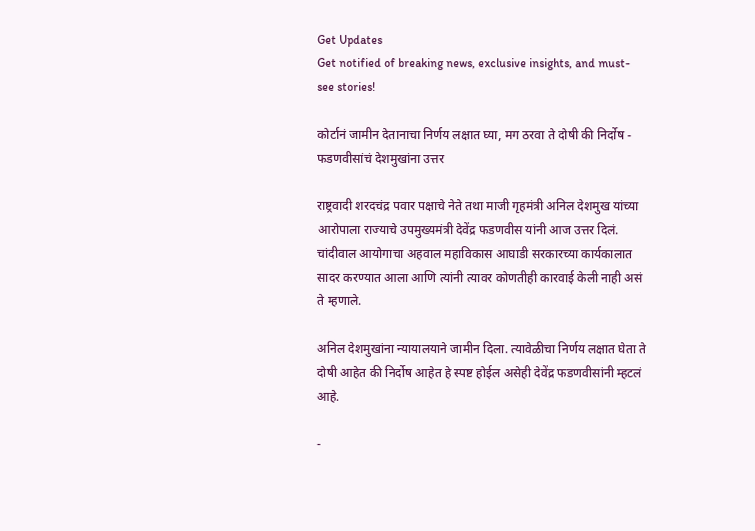Get Updates
Get notified of breaking news, exclusive insights, and must-see stories!

कोर्टानं जामीन देतानाचा निर्णय लक्षात घ्या, मग ठरवा ते दोषी की निर्दोष - फडणवीसांचं देशमुखांना उत्तर

राष्ट्रवादी शरदचंद्र पवार पक्षाचे नेते तथा माजी गृहमंत्री अनिल देशमुख यांच्या आरोपाला राज्याचे उपमुख्यमंत्री देवेंद्र फडणवीस यांनी आज उत्तर दिलं. चांदीवाल आयोगाचा अहवाल महाविकास आघाडी सरकारच्या कार्यकालात सादर करण्यात आला आणि त्यांनी त्यावर कोणतीही कारवाई केली नाही असं ते म्हणाले.

अनिल देशमुखांना न्यायालयाने जामीन दिला. त्यावेळीचा निर्णय लक्षात घेता ते दोषी आहेत की निर्दोष आहेत हे स्पष्ट होईल असेही देवेंद्र फडणवीसांनी म्हटलं आहे.

-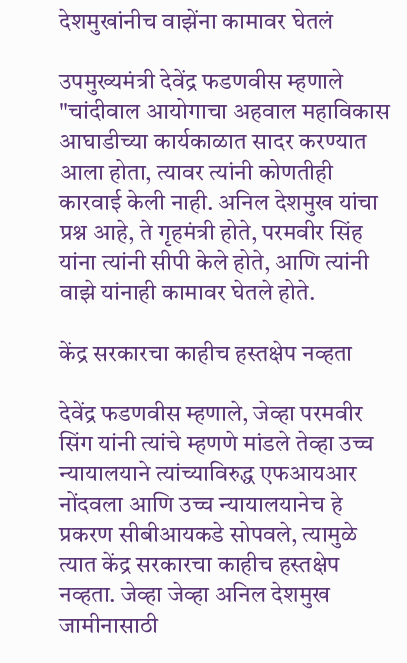देशमुखांनीच वाझेंना कामावर घेतलं

उपमुख्यमंत्री देवेंद्र फडणवीस म्हणाले "चांदीवाल आयोगाचा अहवाल महाविकास आघाडीच्या कार्यकाळात सादर करण्यात आला होता, त्यावर त्यांनी कोणतीही कारवाई केली नाही. अनिल देशमुख यांचा प्रश्न आहे, ते गृहमंत्री होते, परमवीर सिंह यांना त्यांनी सीपी केले होते, आणि त्यांनी वाझे यांनाही कामावर घेतले होते.

केंद्र सरकारचा काहीच हस्तक्षेप नव्हता

देवेंद्र फडणवीस म्हणाले, जेव्हा परमवीर सिंग यांनी त्यांचे म्हणणे मांडले तेव्हा उच्च न्यायालयाने त्यांच्याविरुद्ध एफआयआर नोंदवला आणि उच्च न्यायालयानेच हे प्रकरण सीबीआयकडे सोपवले, त्यामुळे त्यात केंद्र सरकारचा काहीच हस्तक्षेप नव्हता. जेव्हा जेव्हा अनिल देशमुख जामीनासाठी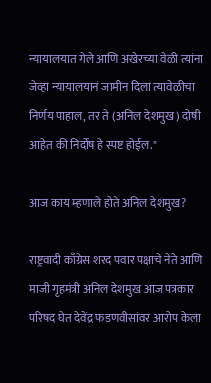न्यायालयात गेले आणि अखेरच्या वेळी त्यांना जेव्हा न्यायालयानं जामीन दिला त्यावेळीचा निर्णय पाहाल, तर ते (अनिल देशमुख) दोषी आहेत की निर्दोष हे स्पष्ट होईल."

आज काय म्हणाले होते अनिल देशमुख?

राष्ट्रवादी काँग्रेस शरद पवार पक्षाचे नेते आणि माजी गृहमंत्री अनिल देशमुख आज पत्रकार परिषद घेत देवेंद्र फडणवीसांवर आरोप केला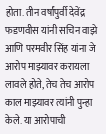होता. तीन वर्षांपुर्वी देवेंद्र फडणवीस यांनी सचिन वाझे आणि परमवीर सिंह यांना जे आरोप माझ्यावर करायला लावले होते, तेच तेच आरोप काल माझ्यावर त्यांनी पुन्हा केले. या आरोपाची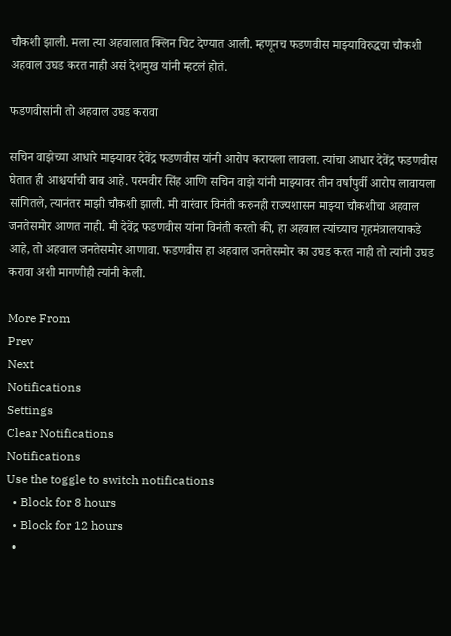चौकशी झाली. मला त्या अहवालात क्लिन चिट देण्यात आली. म्हणूनच फडणवीस माझ्याविरुद्धचा चौकशी अहवाल उघड करत नाही असं देशमुख यांनी म्हटलं होतं.

फडणवीसांनी तो अहवाल उघड करावा

सचिन वाझेच्या आधारे माझ्यावर देवेंद्र फडणवीस यांनी आरोप करायला लावला. त्यांचा आधार देवेंद्र फडणवीस घेतात ही आश्चर्याची बाब आहे. परमवीर सिंह आणि सचिन वाझे यांनी माझ्यावर तीन वर्षांपुर्वी आरोप लावायला सांगितले, त्यानंतर माझी चौकशी झाली. मी वारंवार विनंती करुनही राज्यशासन माझ्या चौकशीचा अहवाल जनतेसमोर आणत नाही. मी देवेंद्र फडणवीस यांना विनंती करतो की, हा अहवाल त्यांच्याच गृहमंत्रालयाकडे आहे, तो अहवाल जनतेसमोर आणावा. फडणवीस हा अहवाल जनतेसमोर का उघड करत नाही तो त्यांनी उघड करावा अशी मागणीही त्यांनी केली.

More From
Prev
Next
Notifications
Settings
Clear Notifications
Notifications
Use the toggle to switch notifications
  • Block for 8 hours
  • Block for 12 hours
  •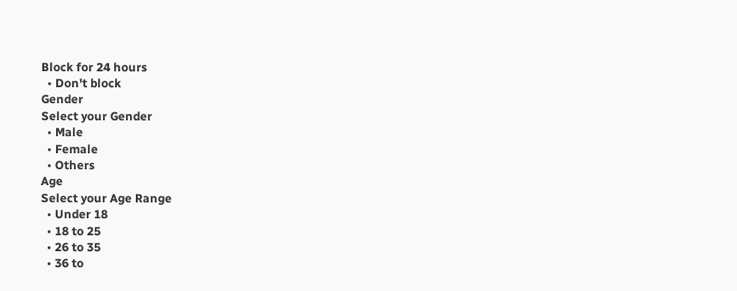Block for 24 hours
  • Don't block
Gender
Select your Gender
  • Male
  • Female
  • Others
Age
Select your Age Range
  • Under 18
  • 18 to 25
  • 26 to 35
  • 36 to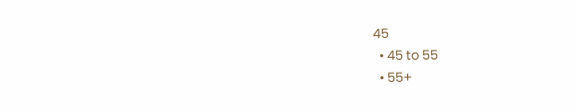45
  • 45 to 55
  • 55+